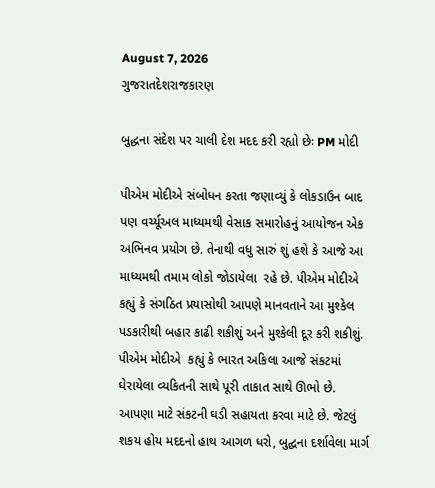August 7, 2026
ગુજરાતદેશરાજકારણ

બુદ્ધના સંદેશ પર ચાલી દેશ મદદ કરી રહ્યો છેઃ PM મોદી

પીએમ મોદીએ સંબોધન કરતા જણાવ્યું કે લોકડાઉન બાદ પણ વર્ચ્યૂઅલ માધ્યમથી વેસાક સમારોહનું આયોજન એક અભિનવ પ્રયોગ છે. તેનાથી વધુ સારું શું હશે કે આજે આ માધ્યમથી તમામ લોકો જોડાયેલા  રહે છે. પીએમ મોદીએ કહ્યું કે સંગઠિત પ્રયાસોથી આપણે માનવતાને આ મુશ્કેલ પડકારીથી બહાર કાઢી શકીશું અને મુશ્કેલી દૂર કરી શકીશું. પીએમ મોદીએ  કહ્યું કે ભારત અકિલા આજે સંકટમાં ઘેરાયેલા વ્યકિતની સાથે પૂરી તાકાત સાથે ઊભો છે. આપણા માટે સંકટની ઘડી સહાયતા કરવા માટે છે. જેટલું શકય હોય મદદનો હાથ આગળ ધરો, બુદ્ઘના દર્શાવેલા માર્ગ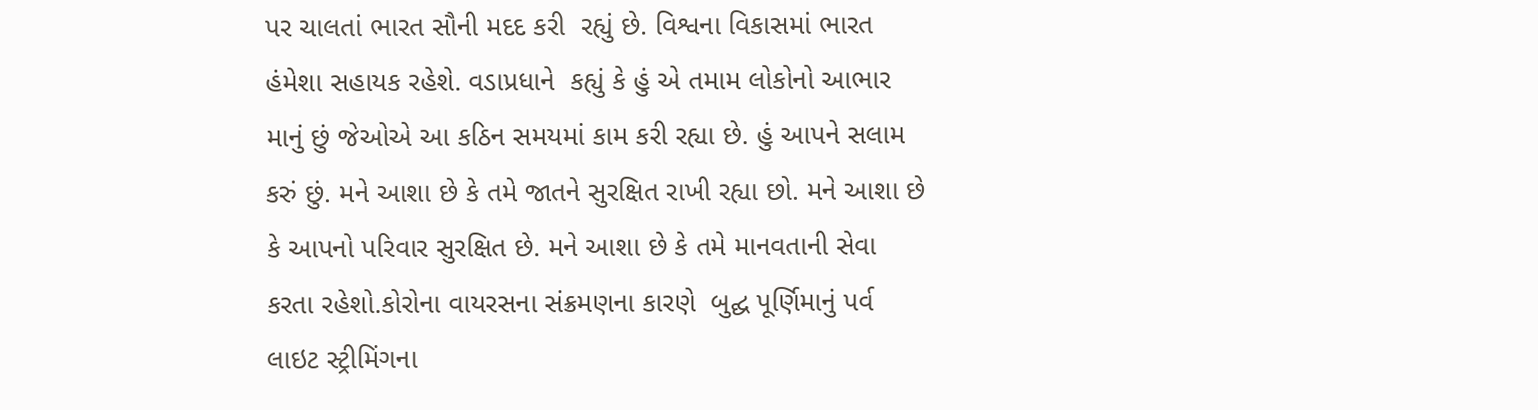પર ચાલતાં ભારત સૌની મદદ કરી  રહ્યું છે. વિશ્વના વિકાસમાં ભારત હંમેશા સહાયક રહેશે. વડાપ્રધાને  કહ્યું કે હું એ તમામ લોકોનો આભાર માનું છું જેઓએ આ કઠિન સમયમાં કામ કરી રહ્યા છે. હું આપને સલામ કરું છું. મને આશા છે કે તમે જાતને સુરક્ષિત રાખી રહ્યા છો. મને આશા છે કે આપનો પરિવાર સુરક્ષિત છે. મને આશા છે કે તમે માનવતાની સેવા કરતા રહેશો.કોરોના વાયરસના સંક્રમણના કારણે  બુદ્ઘ પૂર્ણિમાનું પર્વ લાઇટ સ્ટ્રીમિંગના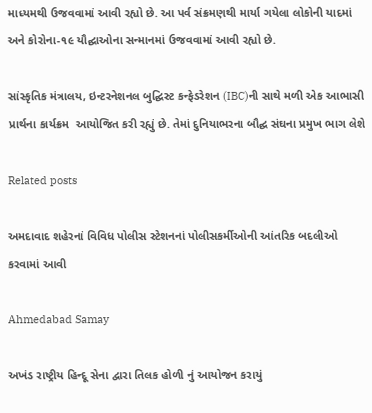માધ્યમથી ઉજવવામાં આવી રહ્યો છે. આ પર્વ સંક્રમણથી માર્યા ગયેલા લોકોની યાદમાં અને કોરોના-૧૯ યૌદ્ઘાઓના સન્માનમાં ઉજવવામાં આવી રહ્યો છે.

સાંસ્કૃતિક મંત્રાલય, ઇન્ટરનેશનલ બુદ્ઘિસ્ટ કન્ફેડરેશન (IBC)ની સાથે મળી એક આભાસી પ્રાર્થના કાર્યક્રમ  આયોજિત કરી રહ્યું છે. તેમાં દુનિયાભરના બૌદ્ઘ સંઘના પ્રમુખ ભાગ લેશે

Related posts

અમદાવાદ શહેરનાં વિવિધ પોલીસ સ્ટેશનનાં પોલીસકર્મીઓની આંતરિક બદલીઓ કરવામાં આવી

Ahmedabad Samay

અખંડ રાષ્ટ્રીય હિન્દૂ સેના દ્વારા તિલક હોળી નું આયોજન કરાયું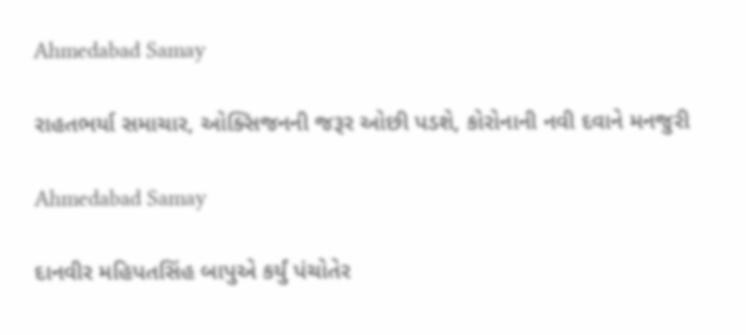Ahmedabad Samay

રાહતભર્યા સમાચાર, ઓક્સિજનની જરૂર ઓછી પડશે, કોરોનાની નવી દવાને મનજુરી

Ahmedabad Samay

દાનવીર મહિપતસિંહ બાપુએ કર્યું પંચોતેર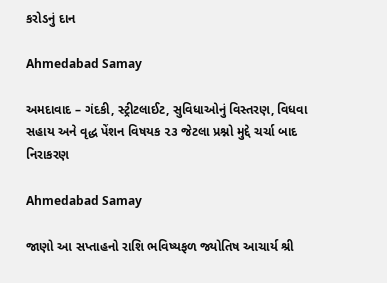કરોડનું દાન

Ahmedabad Samay

અમદાવાદ – ગંદકી, સ્ટ્રીટલાઈટ, સુવિધાઓનું વિસ્તરણ, વિધવા સહાય અને વૃદ્ધ પેંશન વિષયક ૨૩ જેટલા પ્રશ્નો મુદ્દે ચર્ચા બાદ નિરાકરણ

Ahmedabad Samay

જાણો આ સપ્તાહનો રાશિ ભવિષ્યફળ જ્યોતિષ આચાર્ય શ્રી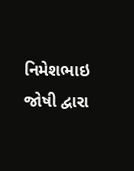નિમેશભાઇ જોષી દ્વારા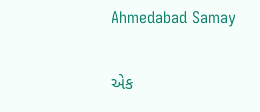Ahmedabad Samay

એક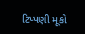ટિપ્પણી મૂકો